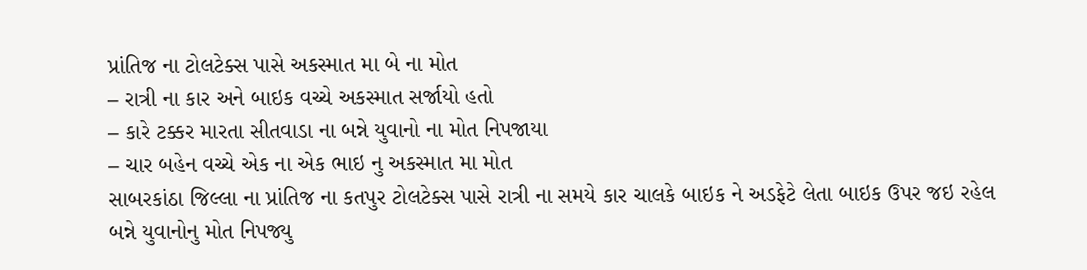પ્રાંતિજ ના ટોલટેક્સ પાસે અકસ્માત મા બે ના મોત
– રાત્રી ના કાર અને બાઇક વચ્ચે અકસ્માત સર્જાયો હતો
– કારે ટક્કર મારતા સીતવાડા ના બન્ને યુવાનો ના મોત નિપજાયા
– ચાર બહેન વચ્ચે એક ના એક ભાઇ નુ અકસ્માત મા મોત
સાબરકાંઠા જિલ્લા ના પ્રાંતિજ ના કતપુર ટોલટેક્સ પાસે રાત્રી ના સમયે કાર ચાલકે બાઇક ને અડફેટે લેતા બાઇક ઉપર જઇ રહેલ બન્ને યુવાનોનુ મોત નિપજ્યુ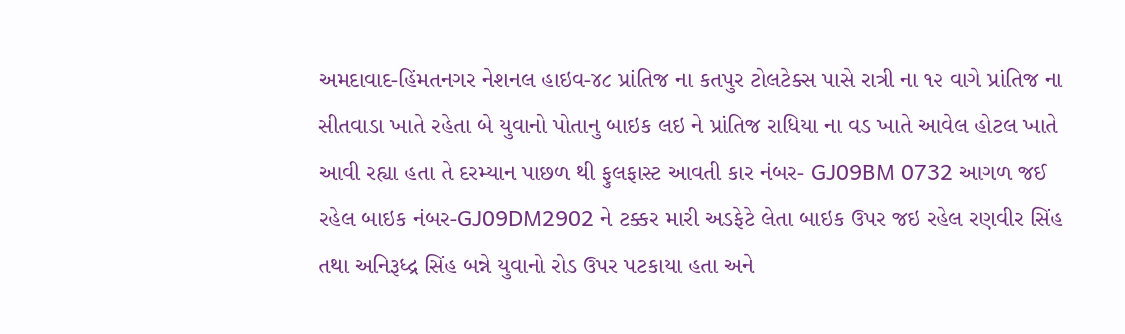અમદાવાદ-હિંમતનગર નેશનલ હાઇવ-૪૮ પ્રાંતિજ ના કતપુર ટોલટેક્સ પાસે રાત્રી ના ૧૨ વાગે પ્રાંતિજ ના સીતવાડા ખાતે રહેતા બે યુવાનો પોતાનુ બાઇક લઇ ને પ્રાંતિજ રાધિયા ના વડ ખાતે આવેલ હોટલ ખાતે આવી રહ્યા હતા તે દરમ્યાન પાછળ થી ફુલફાસ્ટ આવતી કાર નંબર- GJ09BM 0732 આગળ જઈ રહેલ બાઇક નંબર-GJ09DM2902 ને ટક્કર મારી અડફેટે લેતા બાઇક ઉપર જઇ રહેલ રણવીર સિંહ તથા અનિરૂધ્દ્ર સિંહ બન્ને યુવાનો રોડ ઉપર પટકાયા હતા અને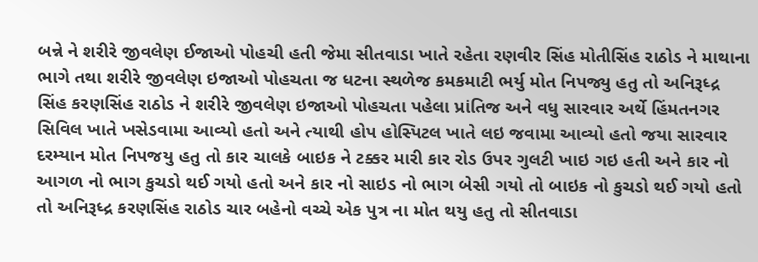બન્ને ને શરીરે જીવલેણ ઈજાઓ પોહચી હતી જેમા સીતવાડા ખાતે રહેતા રણવીર સિંહ મોતીસિંહ રાઠોડ ને માથાના ભાગે તથા શરીરે જીવલેણ ઇજાઓ પોહચતા જ ધટના સ્થળેજ કમકમાટી ભર્યુ મોત નિપજ્યુ હતુ તો અનિરૂધ્દ્ર સિંહ કરણસિંહ રાઠોડ ને શરીરે જીવલેણ ઇજાઓ પોહચતા પહેલા પ્રાંતિજ અને વધુ સારવાર અર્થે હિંમતનગર સિવિલ ખાતે ખસેડવામા આવ્યો હતો અને ત્યાથી હોપ હોસ્પિટલ ખાતે લઇ જવામા આવ્યો હતો જયા સારવાર દરમ્યાન મોત નિપજયુ હતુ તો કાર ચાલકે બાઇક ને ટક્કર મારી કાર રોડ ઉપર ગુલટી ખાઇ ગઇ હતી અને કાર નો આગળ નો ભાગ કુચડો થઈ ગયો હતો અને કાર નો સાઇડ નો ભાગ બેસી ગયો તો બાઇક નો કુચડો થઈ ગયો હતો તો અનિરૂધ્દ્ર કરણસિંહ રાઠોડ ચાર બહેનો વચ્ચે એક પુત્ર ના મોત થયુ હતુ તો સીતવાડા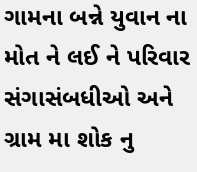ગામના બન્ને યુવાન ના મોત ને લઈ ને પરિવાર સંગાસંબધીઓ અને ગ્રામ મા શોક નુ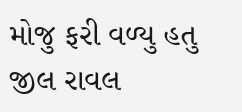મોજુ ફરી વળ્યુ હતુ
જીલ રાવલ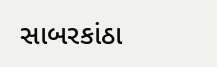સાબરકાંઠા